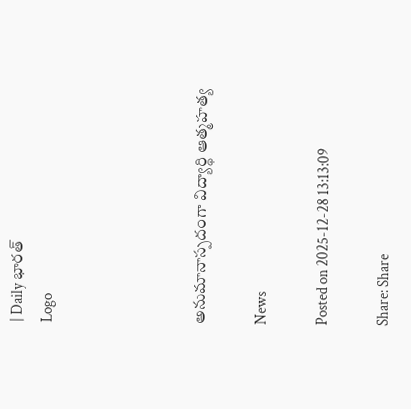| Daily భారత్
Logo




అనుమానాస్పదంగా విద్యార్థి ఆత్మహత్య

News

Posted on 2025-12-28 13:13:09

Share: Share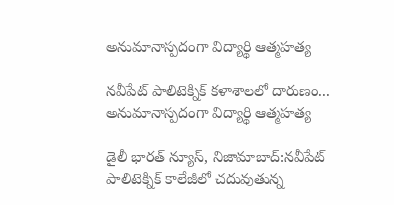అనుమానాస్పదంగా విద్యార్థి ఆత్మహత్య

నవీపేట్ పాలిటెక్నిక్ కళాశాలలో దారుణం... అనుమానాస్పదంగా విద్యార్థి ఆత్మహత్య

డైలీ భారత్ న్యూస్, నిజామాబాద్:నవీపేట్ పాలిటెక్నిక్ కాలేజీలో చదువుతున్న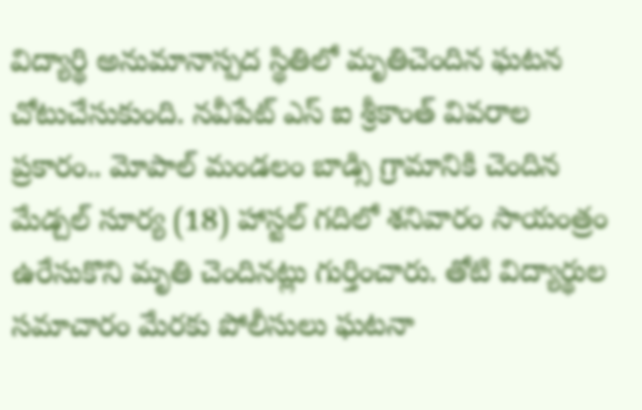విద్యార్థి అనుమానాస్పద స్థితిలో మృతిచెందిన ఘటన చోటుచేసుకుంది. నవీపేట్ ఎస్ ఐ శ్రీకాంత్ వివరాల ప్రకారం.. మోపాల్ మండలం బాడ్సి గ్రామానికి చెందిన మేడ్చల్ సూర్య (18) హాస్టల్ గదిలో శనివారం సాయంత్రం ఉరేసుకొని మృతి చెందినట్లు గుర్తించారు. తోటి విద్యార్థుల సమాచారం మేరకు పోలీసులు ఘటనా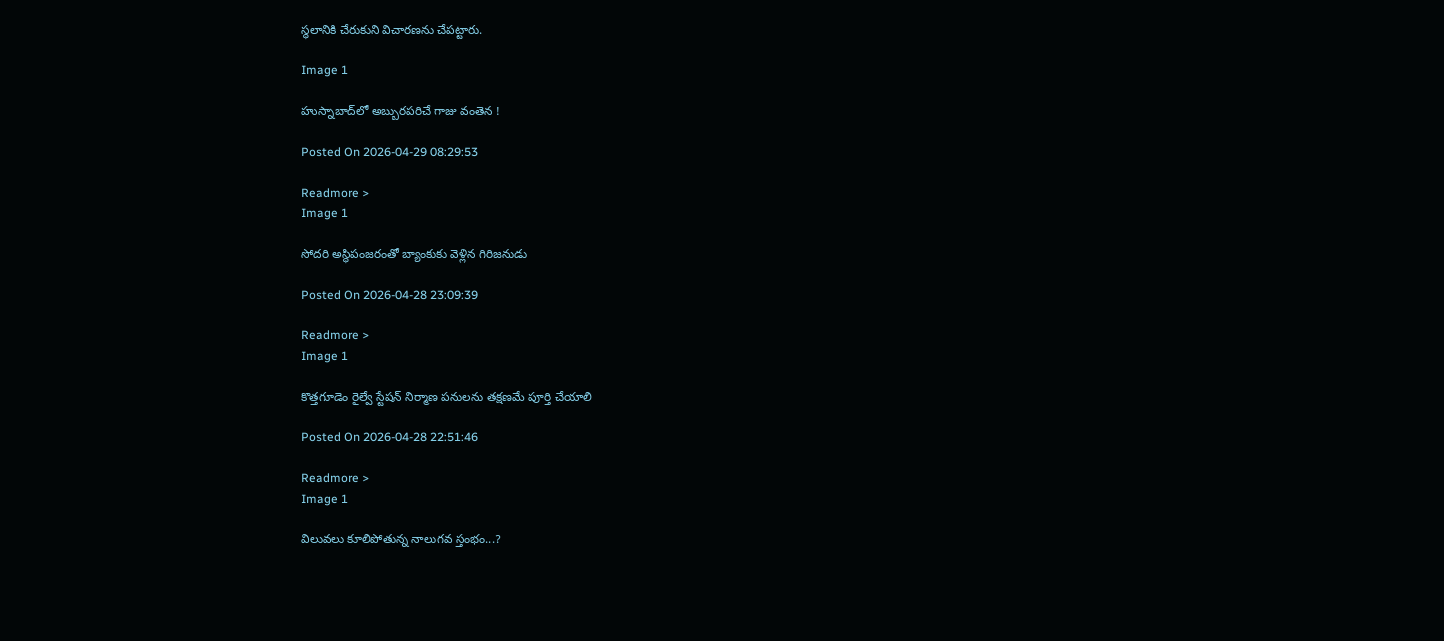స్థలానికి చేరుకుని విచారణను చేపట్టారు.

Image 1

హుస్నాబాద్‌లో అబ్బురపరిచే గాజు వంతెన !

Posted On 2026-04-29 08:29:53

Readmore >
Image 1

సోదరి అస్థిపంజరంతో బ్యాంకుకు వెళ్లిన గిరిజనుడు

Posted On 2026-04-28 23:09:39

Readmore >
Image 1

కొత్తగూడెం రైల్వే స్టేషన్ నిర్మాణ పనులను తక్షణమే పూర్తి చేయాలి

Posted On 2026-04-28 22:51:46

Readmore >
Image 1

విలువలు కూలిపోతున్న నాలుగవ స్తంభం...?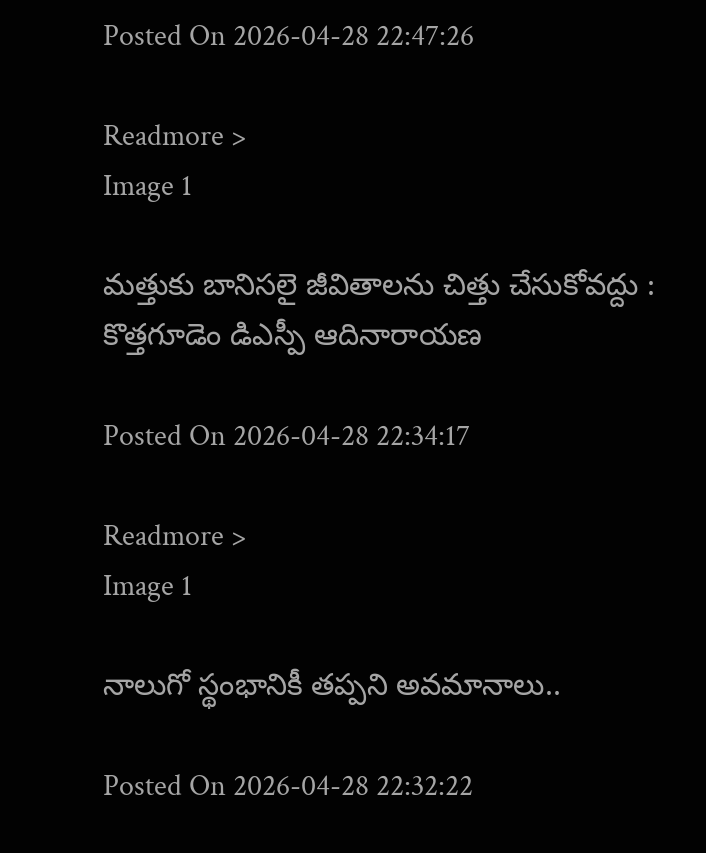Posted On 2026-04-28 22:47:26

Readmore >
Image 1

మత్తుకు బానిసలై జీవితాలను చిత్తు చేసుకోవద్దు : కొత్తగూడెం డిఎస్పీ ఆదినారాయణ

Posted On 2026-04-28 22:34:17

Readmore >
Image 1

నాలుగో స్థంభానికీ తప్పని అవమానాలు..

Posted On 2026-04-28 22:32:22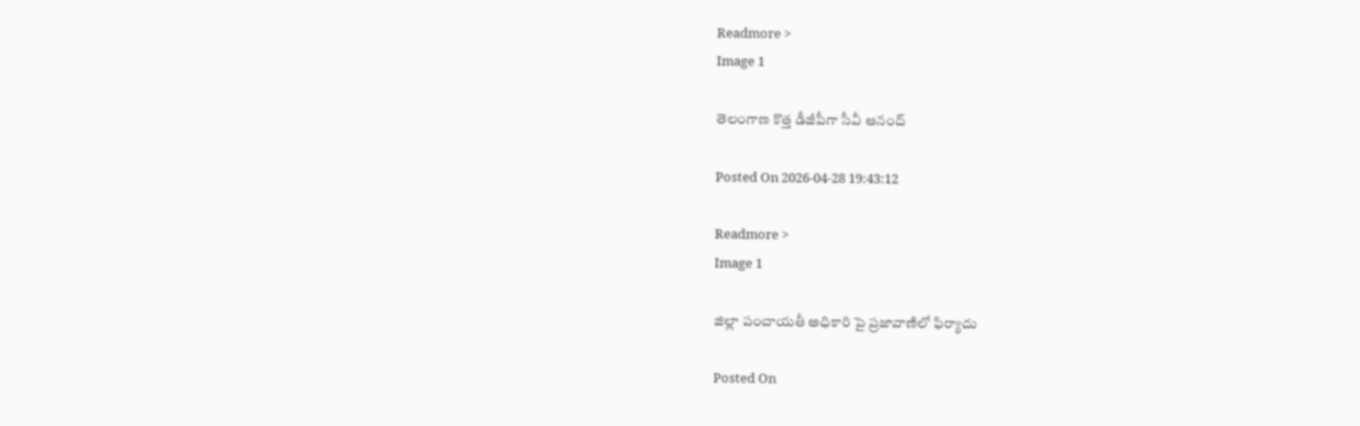Readmore >
Image 1

తెలంగాణ కొత్త డీజీపీగా సీవీ ఆనంద్

Posted On 2026-04-28 19:43:12

Readmore >
Image 1

జిల్లా పంచాయతీ అధికారి పై ప్రజావాణిలో ఫిర్యాదు

Posted On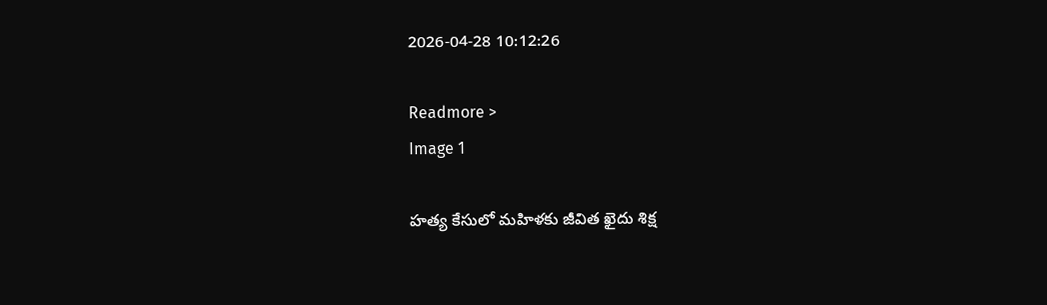2026-04-28 10:12:26

Readmore >
Image 1

హత్య కేసులో మహిళకు జీవిత ఖైదు శిక్ష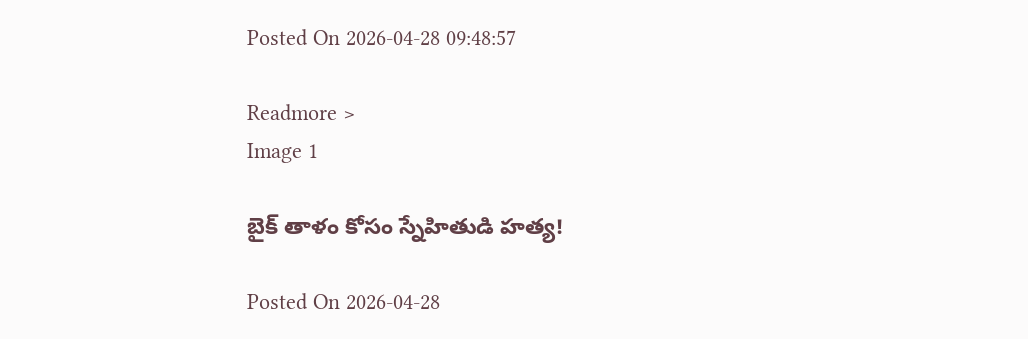Posted On 2026-04-28 09:48:57

Readmore >
Image 1

బైక్ తాళం కోసం స్నేహితుడి హత్య!

Posted On 2026-04-28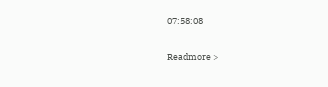07:58:08

Readmore >